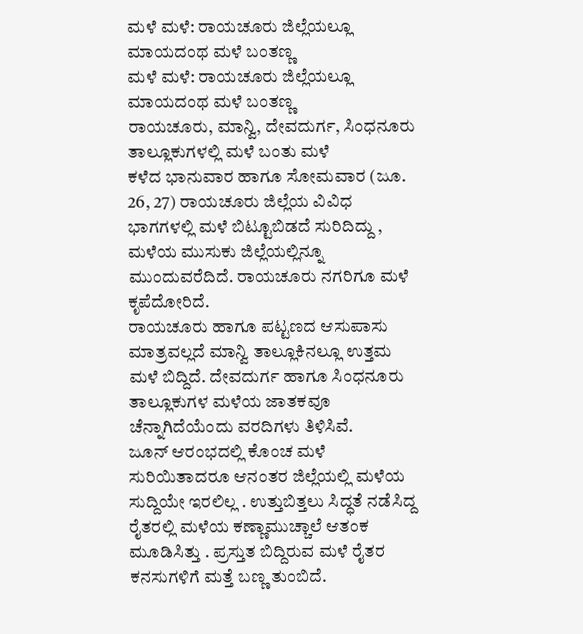ಮಳೆ ಮಳೆ: ರಾಯಚೂರು ಜಿಲ್ಲೆಯಲ್ಲೂ ಮಾಯದಂಥ ಮಳೆ ಬಂತಣ್ಣ
ಮಳೆ ಮಳೆ: ರಾಯಚೂರು ಜಿಲ್ಲೆಯಲ್ಲೂ ಮಾಯದಂಥ ಮಳೆ ಬಂತಣ್ಣ
ರಾಯಚೂರು, ಮಾನ್ವಿ, ದೇವದುರ್ಗ, ಸಿಂಧನೂರು ತಾಲ್ಲೂಕುಗಳಲ್ಲಿ ಮಳೆ ಬಂತು ಮಳೆ
ಕಳೆದ ಭಾನುವಾರ ಹಾಗೂ ಸೋಮವಾರ (ಜೂ. 26, 27) ರಾಯಚೂರು ಜಿಲ್ಲೆಯ ವಿವಿಧ ಭಾಗಗಳಲ್ಲಿ ಮಳೆ ಬಿಟ್ಟೂಬಿಡದೆ ಸುರಿದಿದ್ದು , ಮಳೆಯ ಮುಸುಕು ಜಿಲ್ಲೆಯಲ್ಲಿನ್ನೂ ಮುಂದುವರೆದಿದೆ. ರಾಯಚೂರು ನಗರಿಗೂ ಮಳೆ ಕೃಪೆದೋರಿದೆ.
ರಾಯಚೂರು ಹಾಗೂ ಪಟ್ಟಣದ ಆಸುಪಾಸು ಮಾತ್ರವಲ್ಲದೆ ಮಾನ್ವಿ ತಾಲ್ಲೂಕಿನಲ್ಲೂ ಉತ್ತಮ ಮಳೆ ಬಿದ್ದಿದೆ. ದೇವದುರ್ಗ ಹಾಗೂ ಸಿಂಧನೂರು ತಾಲ್ಲೂಕುಗಳ ಮಳೆಯ ಜಾತಕವೂ ಚೆನ್ನಾಗಿದೆಯೆಂದು ವರದಿಗಳು ತಿಳಿಸಿವೆ.
ಜೂನ್ ಆರಂಭದಲ್ಲಿ ಕೊಂಚ ಮಳೆ ಸುರಿಯಿತಾದರೂ ಆನಂತರ ಜಿಲ್ಲೆಯಲ್ಲಿ ಮಳೆಯ ಸುದ್ದಿಯೇ ಇರಲಿಲ್ಲ . ಉತ್ತುಬಿತ್ತಲು ಸಿದ್ಧತೆ ನಡೆಸಿದ್ದ ರೈತರಲ್ಲಿ ಮಳೆಯ ಕಣ್ಣಾಮುಚ್ಚಾಲೆ ಆತಂಕ ಮೂಡಿಸಿತ್ತು . ಪ್ರಸ್ತುತ ಬಿದ್ದಿರುವ ಮಳೆ ರೈತರ ಕನಸುಗಳಿಗೆ ಮತ್ತೆ ಬಣ್ಣ ತುಂಬಿದೆ.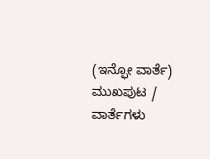(ಇನ್ಫೋ ವಾರ್ತೆ)
ಮುಖಪುಟ / ವಾರ್ತೆಗಳು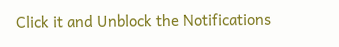Click it and Unblock the Notifications